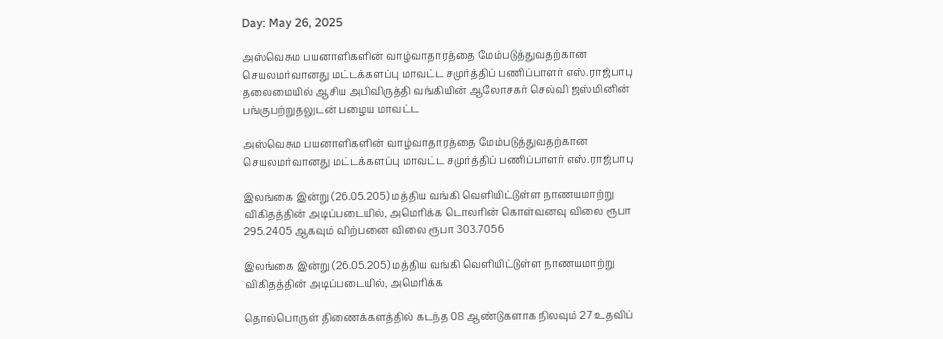Day: May 26, 2025

அஸ்வெசும பயனாளிகளின் வாழ்வாதாரத்தை மேம்படுத்துவதற்கான செயலமர்வானது மட்டக்களப்பு மாவட்ட சமுர்த்திப் பணிப்பாளர் எஸ்.ராஜ்பாபு தலைமையில் ஆசிய அபிவிருத்தி வங்கியின் ஆலோசகர் செல்வி ஜஸ்மினின் பங்குபற்றுதலுடன் பழைய மாவட்ட

அஸ்வெசும பயனாளிகளின் வாழ்வாதாரத்தை மேம்படுத்துவதற்கான செயலமர்வானது மட்டக்களப்பு மாவட்ட சமுர்த்திப் பணிப்பாளர் எஸ்.ராஜ்பாபு

இலங்கை இன்று (26.05.205) மத்திய வங்கி வெளியிட்டுள்ள நாணயமாற்று விகிதத்தின் அடிப்படையில், அமெரிக்க டொலரின் கொள்வனவு விலை ரூபா 295.2405 ஆகவும் விற்பனை விலை ரூபா 303.7056

இலங்கை இன்று (26.05.205) மத்திய வங்கி வெளியிட்டுள்ள நாணயமாற்று விகிதத்தின் அடிப்படையில், அமெரிக்க

தொல்பொருள் திணைக்களத்தில் கடந்த 08 ஆண்டுகளாக நிலவும் 27 உதவிப்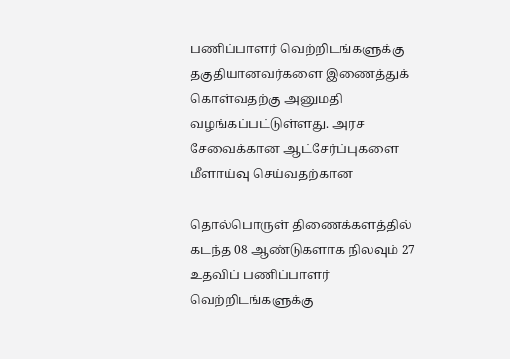பணிப்பாளர் வெற்றிடங்களுக்கு தகுதியானவர்களை இணைத்துக் கொள்வதற்கு அனுமதி வழங்கப்பட்டுள்ளது. அரச சேவைக்கான ஆட்சேர்ப்புகளை மீளாய்வு செய்வதற்கான

தொல்பொருள் திணைக்களத்தில் கடந்த 08 ஆண்டுகளாக நிலவும் 27 உதவிப் பணிப்பாளர் வெற்றிடங்களுக்கு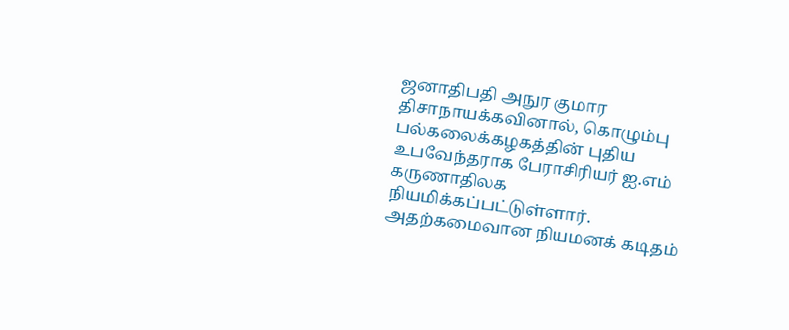ஜனாதிபதி அநுர குமார திசாநாயக்கவினால், கொழும்பு பல்கலைக்கழகத்தின் புதிய உபவேந்தராக பேராசிரியர் ஐ.எம் கருணாதிலக நியமிக்கப்பட்டுள்ளார். அதற்கமைவான நியமனக் கடிதம்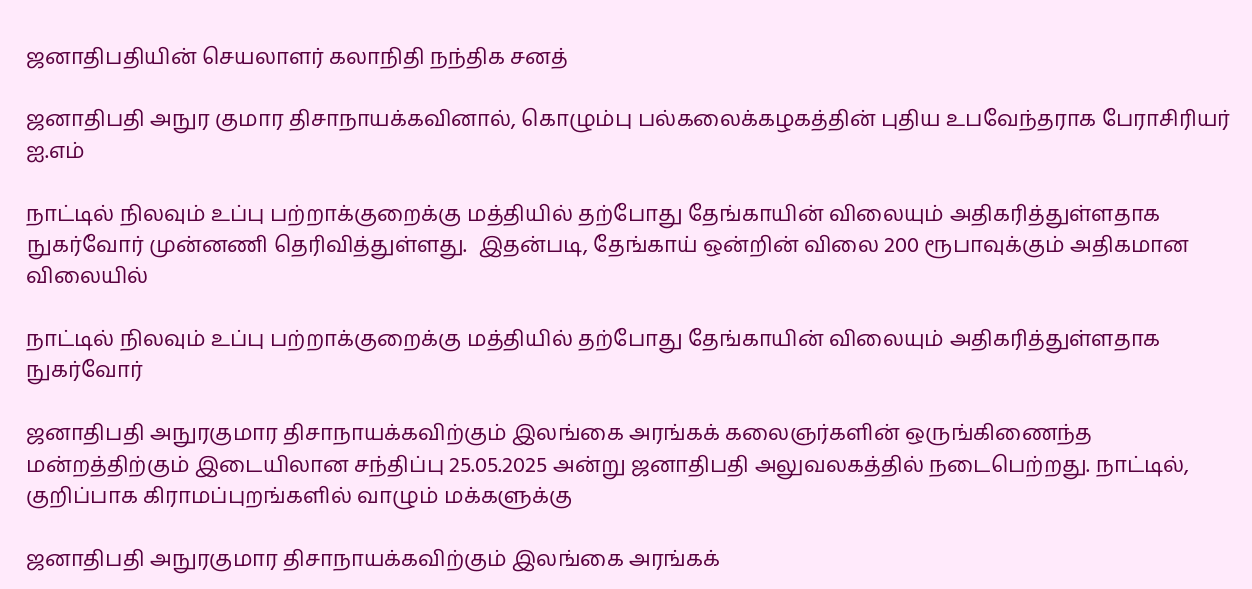ஜனாதிபதியின் செயலாளர் கலாநிதி நந்திக சனத்

ஜனாதிபதி அநுர குமார திசாநாயக்கவினால், கொழும்பு பல்கலைக்கழகத்தின் புதிய உபவேந்தராக பேராசிரியர் ஐ.எம்

நாட்டில் நிலவும் உப்பு பற்றாக்குறைக்கு மத்தியில் தற்போது தேங்காயின் விலையும் அதிகரித்துள்ளதாக நுகர்வோர் முன்னணி தெரிவித்துள்ளது.  இதன்படி, தேங்காய் ஒன்றின் விலை 200 ரூபாவுக்கும் அதிகமான விலையில்

நாட்டில் நிலவும் உப்பு பற்றாக்குறைக்கு மத்தியில் தற்போது தேங்காயின் விலையும் அதிகரித்துள்ளதாக நுகர்வோர்

ஜனாதிபதி அநுரகுமார திசாநாயக்கவிற்கும் இலங்கை அரங்கக் கலைஞர்களின் ஒருங்கிணைந்த மன்றத்திற்கும் இடையிலான சந்திப்பு 25.05.2025 அன்று ஜனாதிபதி அலுவலகத்தில் நடைபெற்றது. நாட்டில், குறிப்பாக கிராமப்புறங்களில் வாழும் மக்களுக்கு

ஜனாதிபதி அநுரகுமார திசாநாயக்கவிற்கும் இலங்கை அரங்கக்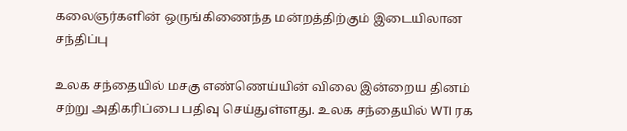கலைஞர்களின் ஒருங்கிணைந்த மன்றத்திற்கும் இடையிலான சந்திப்பு

உலக சந்தையில் மசகு எண்ணெய்யின் விலை இன்றைய தினம் சற்று அதிகரிப்பை பதிவு செய்துள்ளது. உலக சந்தையில் WTI ரக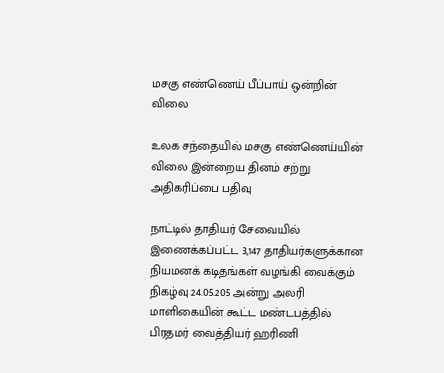மசகு எண்ணெய் பீப்பாய் ஒன்றின் விலை

உலக சந்தையில் மசகு எண்ணெய்யின் விலை இன்றைய தினம் சற்று அதிகரிப்பை பதிவு

நாட்டில் தாதியர் சேவையில் இணைக்கப்பட்ட 3,147 தாதியர்களுக்கான நியமனக் கடிதங்கள் வழங்கி வைக்கும் நிகழ்வு 24.05.205 அன்று அலரி மாளிகையின் கூட்ட மண்டபத்தில் பிரதமர் வைத்தியர் ஹரிணி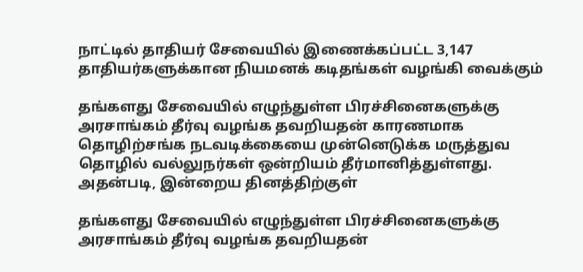நாட்டில் தாதியர் சேவையில் இணைக்கப்பட்ட 3,147 தாதியர்களுக்கான நியமனக் கடிதங்கள் வழங்கி வைக்கும்

தங்களது சேவையில் எழுந்துள்ள பிரச்சினைகளுக்கு அரசாங்கம் தீர்வு வழங்க தவறியதன் காரணமாக தொழிற்சங்க நடவடிக்கையை முன்னெடுக்க மருத்துவ தொழில் வல்லுநர்கள் ஒன்றியம் தீர்மானித்துள்ளது. அதன்படி, இன்றைய தினத்திற்குள்

தங்களது சேவையில் எழுந்துள்ள பிரச்சினைகளுக்கு அரசாங்கம் தீர்வு வழங்க தவறியதன்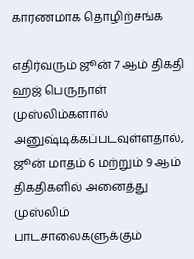காரணமாக தொழிற்சங்க

எதிர்வரும் ஜூன் 7 ஆம் திகதி ஹஜ் பெருநாள் முஸ்லிம்களால் அனுஷ்டிக்கப்படவுள்ளதால், ஜூன் மாதம் 6 மற்றும் 9 ஆம் திகதிகளில் அனைத்து முஸ்லிம் பாடசாலைகளுக்கும்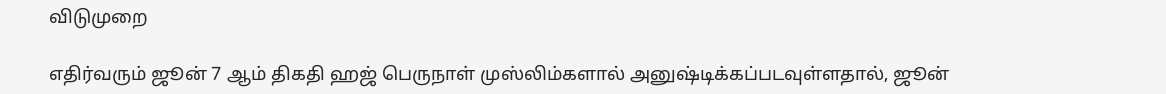விடுமுறை

எதிர்வரும் ஜூன் 7 ஆம் திகதி ஹஜ் பெருநாள் முஸ்லிம்களால் அனுஷ்டிக்கப்படவுள்ளதால், ஜூன்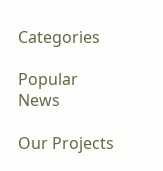Categories

Popular News

Our Projects